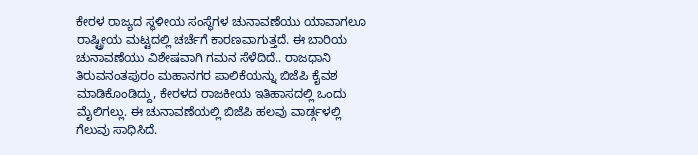ಕೇರಳ ರಾಜ್ಯದ ಸ್ಥಳೀಯ ಸಂಸ್ಥೆಗಳ ಚುನಾವಣೆಯು ಯಾವಾಗಲೂ ರಾಷ್ಟ್ರೀಯ ಮಟ್ಟದಲ್ಲಿ ಚರ್ಚೆಗೆ ಕಾರಣವಾಗುತ್ತದೆ. ಈ ಬಾರಿಯ ಚುನಾವಣೆಯು ವಿಶೇಷವಾಗಿ ಗಮನ ಸೆಳೆದಿದೆ.. ರಾಜಧಾನಿ ತಿರುವನಂತಪುರಂ ಮಹಾನಗರ ಪಾಲಿಕೆಯನ್ನು ಬಿಜೆಪಿ ಕೈವಶ ಮಾಡಿಕೊಂಡಿದ್ದು, ಕೇರಳದ ರಾಜಕೀಯ ಇತಿಹಾಸದಲ್ಲಿ ಒಂದು ಮೈಲಿಗಲ್ಲು. ಈ ಚುನಾವಣೆಯಲ್ಲಿ ಬಿಜೆಪಿ ಹಲವು ವಾರ್ಡ್ಗಳಲ್ಲಿ ಗೆಲುವು ಸಾಧಿಸಿದೆ.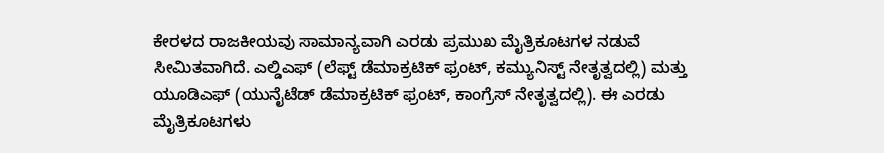ಕೇರಳದ ರಾಜಕೀಯವು ಸಾಮಾನ್ಯವಾಗಿ ಎರಡು ಪ್ರಮುಖ ಮೈತ್ರಿಕೂಟಗಳ ನಡುವೆ ಸೀಮಿತವಾಗಿದೆ. ಎಲ್ಡಿಎಫ್ (ಲೆಫ್ಟ್ ಡೆಮಾಕ್ರಟಿಕ್ ಫ್ರಂಟ್, ಕಮ್ಯುನಿಸ್ಟ್ ನೇತೃತ್ವದಲ್ಲಿ) ಮತ್ತು ಯೂಡಿಎಫ್ (ಯುನೈಟೆಡ್ ಡೆಮಾಕ್ರಟಿಕ್ ಫ್ರಂಟ್, ಕಾಂಗ್ರೆಸ್ ನೇತೃತ್ವದಲ್ಲಿ). ಈ ಎರಡು ಮೈತ್ರಿಕೂಟಗಳು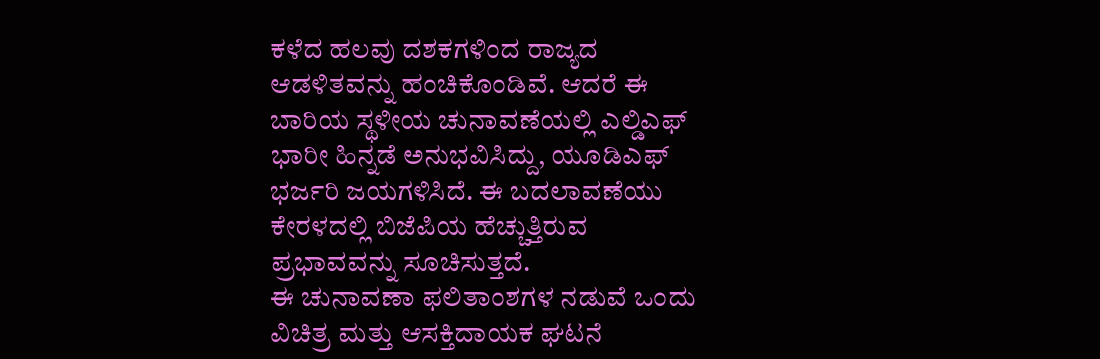ಕಳೆದ ಹಲವು ದಶಕಗಳಿಂದ ರಾಜ್ಯದ ಆಡಳಿತವನ್ನು ಹಂಚಿಕೊಂಡಿವೆ. ಆದರೆ ಈ ಬಾರಿಯ ಸ್ಥಳೀಯ ಚುನಾವಣೆಯಲ್ಲಿ ಎಲ್ಡಿಎಫ್ ಭಾರೀ ಹಿನ್ನಡೆ ಅನುಭವಿಸಿದ್ದು, ಯೂಡಿಎಫ್ ಭರ್ಜರಿ ಜಯಗಳಿಸಿದೆ. ಈ ಬದಲಾವಣೆಯು ಕೇರಳದಲ್ಲಿ ಬಿಜೆಪಿಯ ಹೆಚ್ಚುತ್ತಿರುವ ಪ್ರಭಾವವನ್ನು ಸೂಚಿಸುತ್ತದೆ.
ಈ ಚುನಾವಣಾ ಫಲಿತಾಂಶಗಳ ನಡುವೆ ಒಂದು ವಿಚಿತ್ರ ಮತ್ತು ಆಸಕ್ತಿದಾಯಕ ಘಟನೆ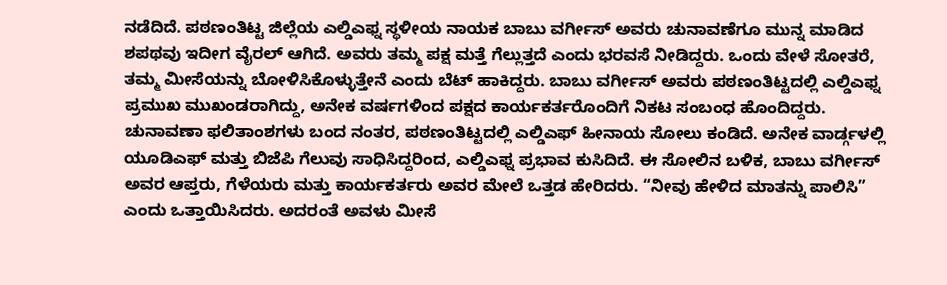ನಡೆದಿದೆ. ಪಠಣಂತಿಟ್ಟ ಜಿಲ್ಲೆಯ ಎಲ್ಡಿಎಫ್ನ ಸ್ಥಳೀಯ ನಾಯಕ ಬಾಬು ವರ್ಗೀಸ್ ಅವರು ಚುನಾವಣೆಗೂ ಮುನ್ನ ಮಾಡಿದ ಶಪಥವು ಇದೀಗ ವೈರಲ್ ಆಗಿದೆ. ಅವರು ತಮ್ಮ ಪಕ್ಷ ಮತ್ತೆ ಗೆಲ್ಲುತ್ತದೆ ಎಂದು ಭರವಸೆ ನೀಡಿದ್ದರು. ಒಂದು ವೇಳೆ ಸೋತರೆ, ತಮ್ಮ ಮೀಸೆಯನ್ನು ಬೋಳಿಸಿಕೊಳ್ಳುತ್ತೇನೆ ಎಂದು ಬೆಟ್ ಹಾಕಿದ್ದರು. ಬಾಬು ವರ್ಗೀಸ್ ಅವರು ಪಠಣಂತಿಟ್ಟದಲ್ಲಿ ಎಲ್ಡಿಎಫ್ನ ಪ್ರಮುಖ ಮುಖಂಡರಾಗಿದ್ದು, ಅನೇಕ ವರ್ಷಗಳಿಂದ ಪಕ್ಷದ ಕಾರ್ಯಕರ್ತರೊಂದಿಗೆ ನಿಕಟ ಸಂಬಂಧ ಹೊಂದಿದ್ದರು.
ಚುನಾವಣಾ ಫಲಿತಾಂಶಗಳು ಬಂದ ನಂತರ, ಪಠಣಂತಿಟ್ಟದಲ್ಲಿ ಎಲ್ಡಿಎಫ್ ಹೀನಾಯ ಸೋಲು ಕಂಡಿದೆ. ಅನೇಕ ವಾರ್ಡ್ಗಳಲ್ಲಿ ಯೂಡಿಎಫ್ ಮತ್ತು ಬಿಜೆಪಿ ಗೆಲುವು ಸಾಧಿಸಿದ್ದರಿಂದ, ಎಲ್ಡಿಎಫ್ನ ಪ್ರಭಾವ ಕುಸಿದಿದೆ. ಈ ಸೋಲಿನ ಬಳಿಕ, ಬಾಬು ವರ್ಗೀಸ್ ಅವರ ಆಪ್ತರು, ಗೆಳೆಯರು ಮತ್ತು ಕಾರ್ಯಕರ್ತರು ಅವರ ಮೇಲೆ ಒತ್ತಡ ಹೇರಿದರು. “ನೀವು ಹೇಳಿದ ಮಾತನ್ನು ಪಾಲಿಸಿ” ಎಂದು ಒತ್ತಾಯಿಸಿದರು. ಅದರಂತೆ ಅವಳು ಮೀಸೆ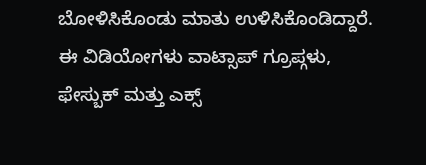ಬೋಳಿಸಿಕೊಂಡು ಮಾತು ಉಳಿಸಿಕೊಂಡಿದ್ದಾರೆ. ಈ ವಿಡಿಯೋಗಳು ವಾಟ್ಸಾಪ್ ಗ್ರೂಪ್ಗಳು, ಫೇಸ್ಬುಕ್ ಮತ್ತು ಎಕ್ಸ್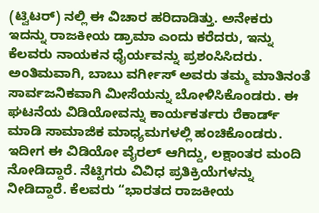(ಟ್ವಿಟರ್) ನಲ್ಲಿ ಈ ವಿಚಾರ ಹರಿದಾಡಿತ್ತು. ಅನೇಕರು ಇದನ್ನು ರಾಜಕೀಯ ಡ್ರಾಮಾ ಎಂದು ಕರೆದರು, ಇನ್ನು ಕೆಲವರು ನಾಯಕನ ಧೈರ್ಯವನ್ನು ಪ್ರಶಂಸಿಸಿದರು.
ಅಂತಿಮವಾಗಿ, ಬಾಬು ವರ್ಗೀಸ್ ಅವರು ತಮ್ಮ ಮಾತಿನಂತೆ ಸಾರ್ವಜನಿಕವಾಗಿ ಮೀಸೆಯನ್ನು ಬೋಳಿಸಿಕೊಂಡರು. ಈ ಘಟನೆಯ ವಿಡಿಯೋವನ್ನು ಕಾರ್ಯಕರ್ತರು ರೆಕಾರ್ಡ್ ಮಾಡಿ ಸಾಮಾಜಿಕ ಮಾಧ್ಯಮಗಳಲ್ಲಿ ಹಂಚಿಕೊಂಡರು. ಇದೀಗ ಈ ವಿಡಿಯೋ ವೈರಲ್ ಆಗಿದ್ದು, ಲಕ್ಷಾಂತರ ಮಂದಿ ನೋಡಿದ್ದಾರೆ. ನೆಟ್ಟಿಗರು ವಿವಿಧ ಪ್ರತಿಕ್ರಿಯೆಗಳನ್ನು ನೀಡಿದ್ದಾರೆ. ಕೆಲವರು “ಭಾರತದ ರಾಜಕೀಯ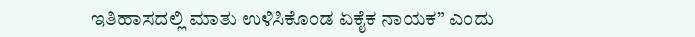ಇತಿಹಾಸದಲ್ಲಿ ಮಾತು ಉಳಿಸಿಕೊಂಡ ಏಕೈಕ ನಾಯಕ” ಎಂದು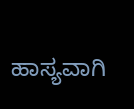ಹಾಸ್ಯವಾಗಿ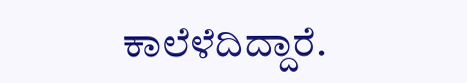ಕಾಲೆಳೆದಿದ್ದಾರೆ.